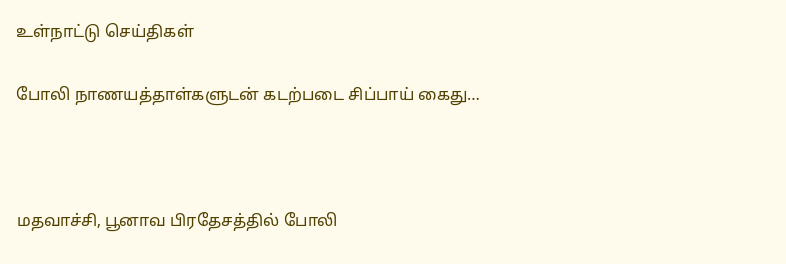உள்நாட்டு செய்திகள்

போலி நாணயத்தாள்களுடன் கடற்படை சிப்பாய் கைது…



மதவாச்சி, பூனாவ பிரதேசத்தில் போலி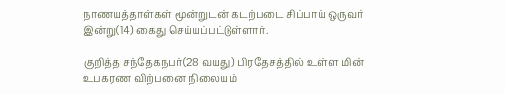நாணயத்தாள்கள் மூன்றுடன் கடற்படை சிப்பாய் ஒருவர் இன்று(14) கைது செய்யப்பட்டுள்ளார்.

குறித்த சந்தேகநபர்(28 வயது) பிரதேசத்தில் உள்ள மின் உபகரண விற்பனை நிலையம்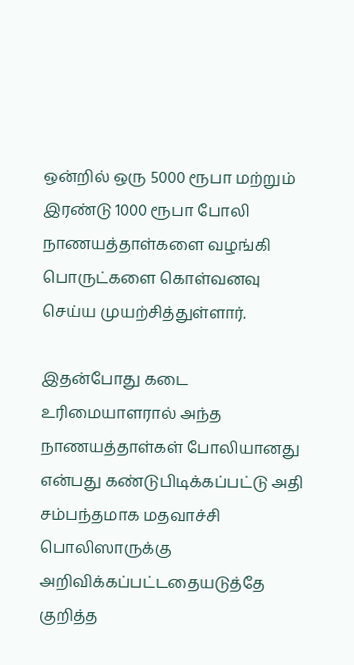ஒன்றில் ஒரு 5000 ரூபா மற்றும் இரண்டு 1000 ரூபா போலி நாணயத்தாள்களை வழங்கி பொருட்களை கொள்வனவு செய்ய முயற்சித்துள்ளார்.

இதன்போது கடை உரிமையாளரால் அந்த நாணயத்தாள்கள் போலியானது என்பது கண்டுபிடிக்கப்பட்டு அதி சம்பந்தமாக மதவாச்சி பொலிஸாருக்கு அறிவிக்கப்பட்டதையடுத்தே குறித்த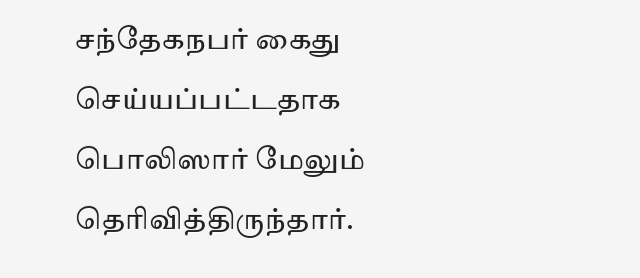சந்தேகநபர் கைது செய்யப்பட்டதாக பொலிஸார் மேலும் தெரிவித்திருந்தார்.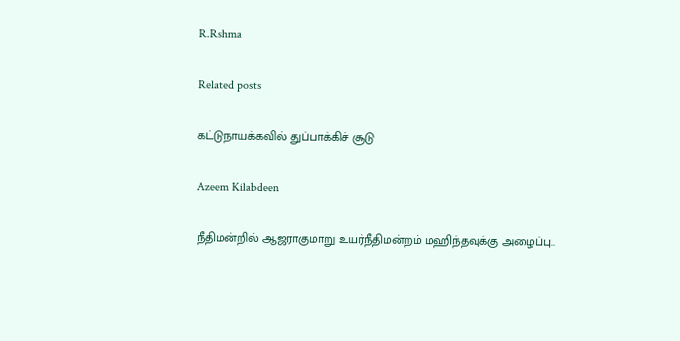R.Rshma

Related posts

கட்டுநாயக்கவில் துப்பாக்கிச் சூடு

Azeem Kilabdeen

நீதிமன்றில் ஆஜராகுமாறு உயர்நீதிமன்றம் மஹிந்தவுக்கு அழைப்பு..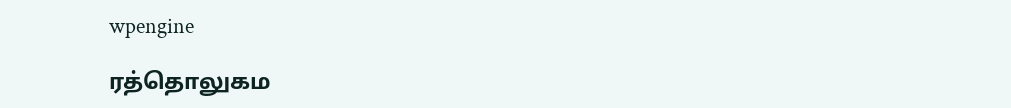wpengine

ரத்தொலுகம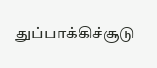துப்பாக்கிச்சூடு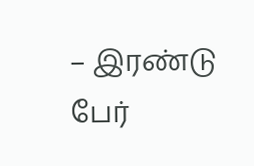– இரண்டு பேர்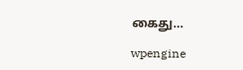கைது…

wpengine